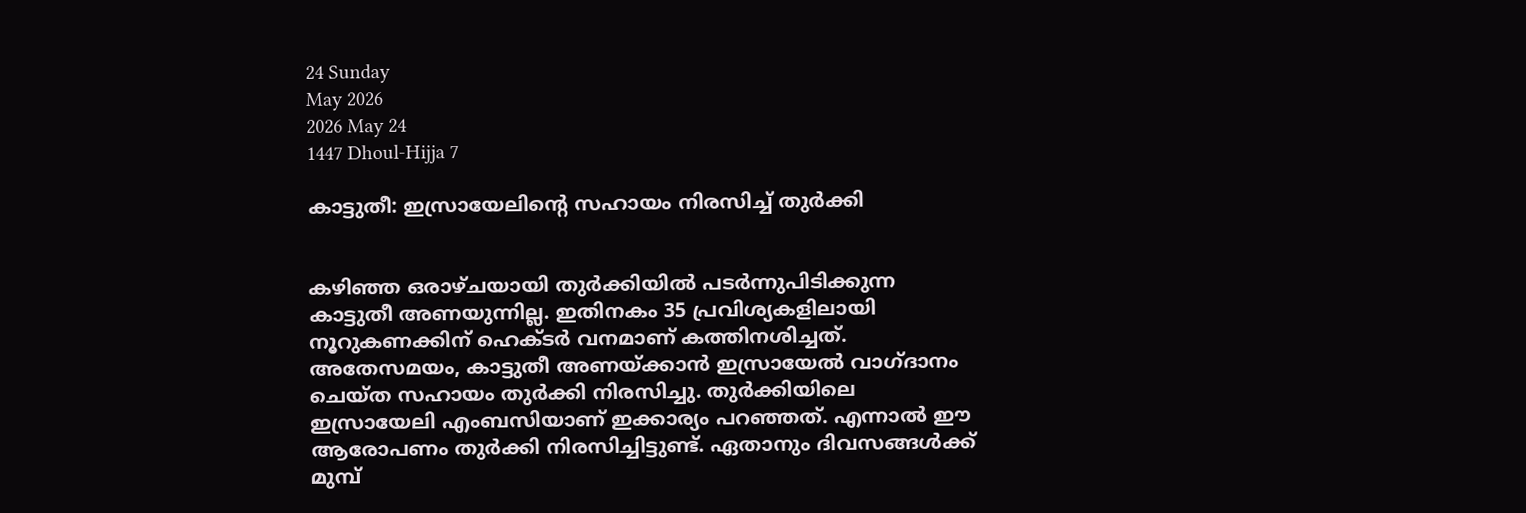24 Sunday
May 2026
2026 May 24
1447 Dhoul-Hijja 7

കാട്ടുതീ: ഇസ്രായേലിന്റെ സഹായം നിരസിച്ച് തുര്‍ക്കി


കഴിഞ്ഞ ഒരാഴ്ചയായി തുര്‍ക്കിയില്‍ പടര്‍ന്നുപിടിക്കുന്ന കാട്ടുതീ അണയുന്നില്ല. ഇതിനകം 35 പ്രവിശ്യകളിലായി നൂറുകണക്കിന് ഹെക്ടര്‍ വനമാണ് കത്തിനശിച്ചത്. അതേസമയം, കാട്ടുതീ അണയ്ക്കാന്‍ ഇസ്രായേല്‍ വാഗ്ദാനം ചെയ്ത സഹായം തുര്‍ക്കി നിരസിച്ചു. തുര്‍ക്കിയിലെ ഇസ്രായേലി എംബസിയാണ് ഇക്കാര്യം പറഞ്ഞത്. എന്നാല്‍ ഈ ആരോപണം തുര്‍ക്കി നിരസിച്ചിട്ടുണ്ട്. ഏതാനും ദിവസങ്ങള്‍ക്ക് മുമ്പ്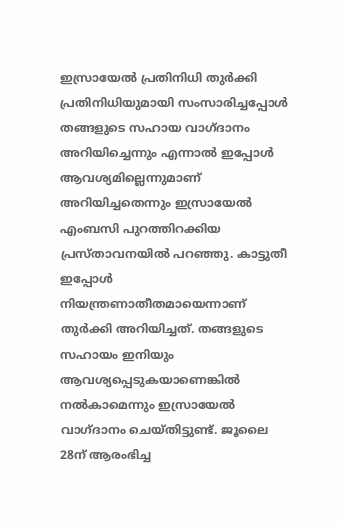ഇസ്രായേല്‍ പ്രതിനിധി തുര്‍ക്കി പ്രതിനിധിയുമായി സംസാരിച്ചപ്പോള്‍ തങ്ങളുടെ സഹായ വാഗ്ദാനം അറിയിച്ചെന്നും എന്നാല്‍ ഇപ്പോള്‍ ആവശ്യമില്ലെന്നുമാണ് അറിയിച്ചതെന്നും ഇസ്രായേല്‍ എംബസി പുറത്തിറക്കിയ പ്രസ്താവനയില്‍ പറഞ്ഞു. കാട്ടുതീ ഇപ്പോള്‍ നിയന്ത്രണാതീതമായെന്നാണ് തുര്‍ക്കി അറിയിച്ചത്. തങ്ങളുടെ സഹായം ഇനിയും ആവശ്യപ്പെടുകയാണെങ്കില്‍ നല്‍കാമെന്നും ഇസ്രായേല്‍ വാഗ്ദാനം ചെയ്തിട്ടുണ്ട്. ജൂലൈ 28ന് ആരംഭിച്ച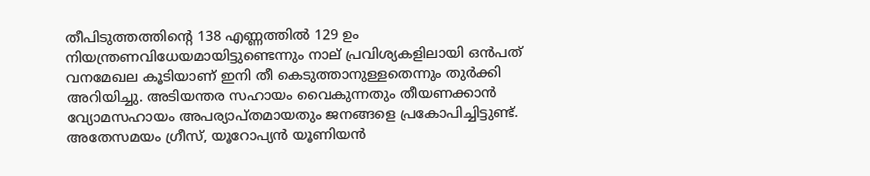തീപിടുത്തത്തിന്റെ 138 എണ്ണത്തില്‍ 129 ഉം നിയന്ത്രണവിധേയമായിട്ടുണ്ടെന്നും നാല് പ്രവിശ്യകളിലായി ഒന്‍പത് വനമേഖല കൂടിയാണ് ഇനി തീ കെടുത്താനുള്ളതെന്നും തുര്‍ക്കി അറിയിച്ചു. അടിയന്തര സഹായം വൈകുന്നതും തീയണക്കാന്‍ വ്യോമസഹായം അപര്യാപ്തമായതും ജനങ്ങളെ പ്രകോപിച്ചിട്ടുണ്ട്.
അതേസമയം ഗ്രീസ്, യൂറോപ്യന്‍ യൂണിയന്‍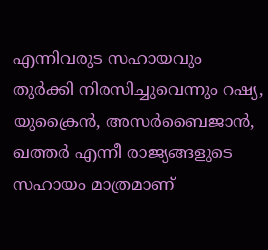എന്നിവരുട സഹായവും തുര്‍ക്കി നിരസിച്ചുവെന്നും റഷ്യ, യുക്രൈന്‍, അസര്‍ബൈജാന്‍, ഖത്തര്‍ എന്നീ രാജ്യങ്ങളുടെ സഹായം മാത്രമാണ്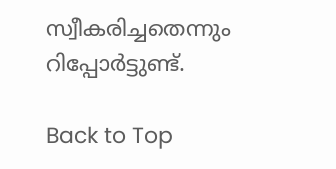സ്വീകരിച്ചതെന്നും റിപ്പോര്‍ട്ടുണ്ട്.

Back to Top